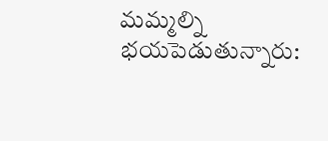మమ్మల్ని భయపెడుతున్నారు: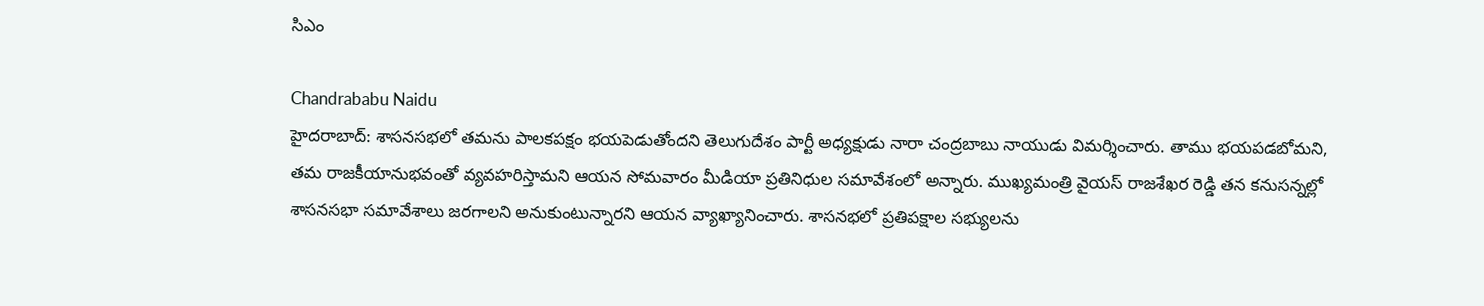సిఎం

Chandrababu Naidu
హైదరాబాద్: శాసనసభలో తమను పాలకపక్షం భయపెడుతోందని తెలుగుదేశం పార్టీ అధ్యక్షుడు నారా చంద్రబాబు నాయుడు విమర్శించారు. తాము భయపడబోమని, తమ రాజకీయానుభవంతో వ్యవహరిస్తామని ఆయన సోమవారం మీడియా ప్రతినిధుల సమావేశంలో అన్నారు. ముఖ్యమంత్రి వైయస్ రాజశేఖర రెడ్డి తన కనుసన్నల్లో శాసనసభా సమావేశాలు జరగాలని అనుకుంటున్నారని ఆయన వ్యాఖ్యానించారు. శాసనభలో ప్రతిపక్షాల సభ్యులను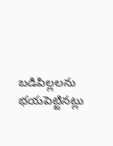బడిపిల్లలను భయపెట్టినట్లు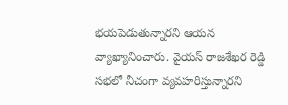భయపెడుతున్నారని ఆయన వ్యాఖ్యానించారు. వైయస్ రాజశేఖర రెడ్డి సభలో నీచంగా వ్యవహరిస్తున్నారని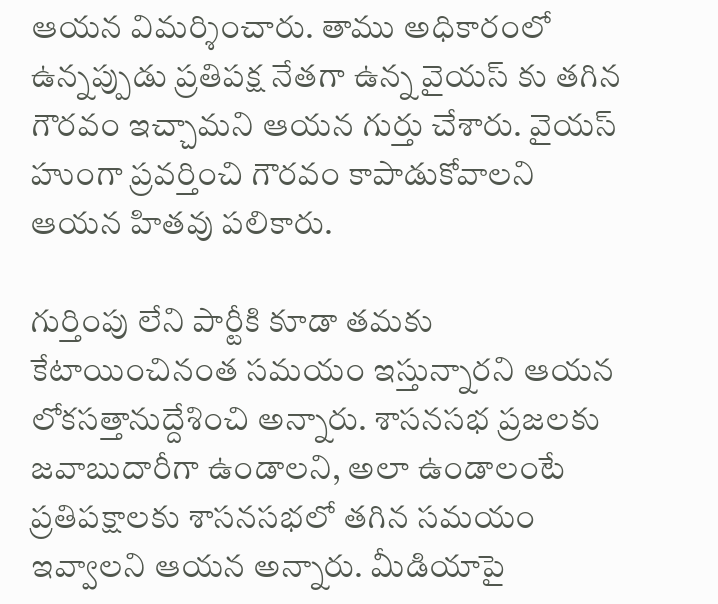ఆయన విమర్శించారు. తాము అధికారంలో ఉన్నప్పుడు ప్రతిపక్ష నేతగా ఉన్న వైయస్ కు తగిన గౌరవం ఇచ్చామని ఆయన గుర్తు చేశారు. వైయస్ హుంగా ప్రవర్తించి గౌరవం కాపాడుకోవాలని ఆయన హితవు పలికారు.

గుర్తింపు లేని పార్టీకి కూడా తమకు కేటాయించినంత సమయం ఇస్తున్నారని ఆయన లోకసత్తానుద్దేశించి అన్నారు. శాసనసభ ప్రజలకు జవాబుదారీగా ఉండాలని, అలా ఉండాలంటే ప్రతిపక్షాలకు శాసనసభలో తగిన సమయం ఇవ్వాలని ఆయన అన్నారు. మీడియాపై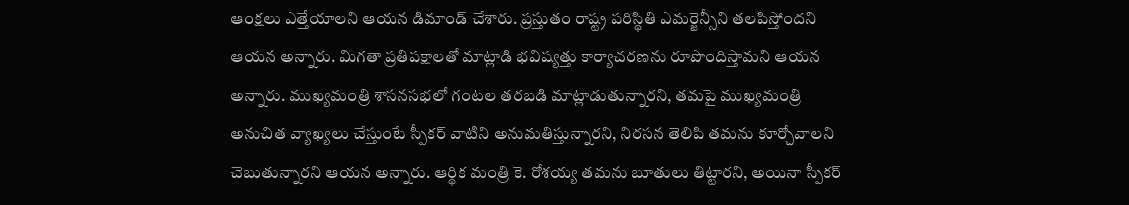ఆంక్షలు ఎత్తేయాలని ఆయన డిమాండ్ చేశారు. ప్రస్తుతం రాష్ట్ర పరిస్థితి ఎమర్జెన్సీని తలపిస్తోందని ఆయన అన్నారు. మిగతా ప్రతిపక్షాలతో మాట్లాడి భవిష్యత్తు కార్యాచరణను రూపొందిస్తామని ఆయన అన్నారు. ముఖ్యమంత్రి శాసనసభలో గంటల తరబడి మాట్లాడుతున్నారని, తమపై ముఖ్యమంత్రి అనుచిత వ్యాఖ్యలు చేస్తుంటే స్పీకర్ వాటిని అనుమతిస్తున్నారని, నిరసన తెలిపి తమను కూర్చోవాలని చెబుతున్నారని ఆయన అన్నారు. ఆర్థిక మంత్రి కె. రోశయ్య తమను బూతులు తిట్టారని, అయినా స్పీకర్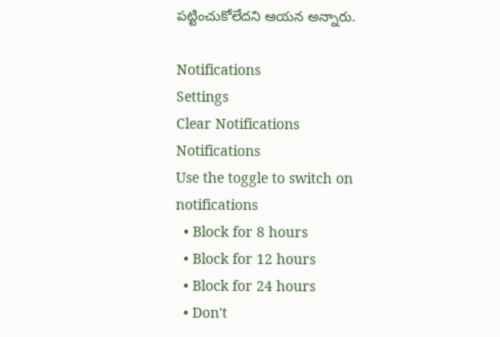పట్టించుకోలేదని ఆయన అన్నారు.

Notifications
Settings
Clear Notifications
Notifications
Use the toggle to switch on notifications
  • Block for 8 hours
  • Block for 12 hours
  • Block for 24 hours
  • Don't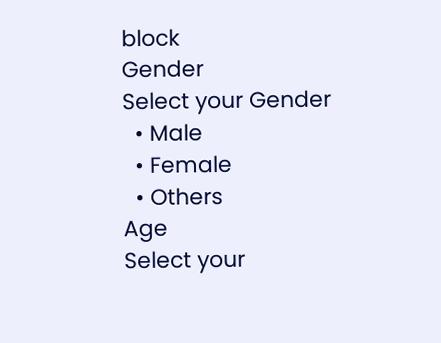block
Gender
Select your Gender
  • Male
  • Female
  • Others
Age
Select your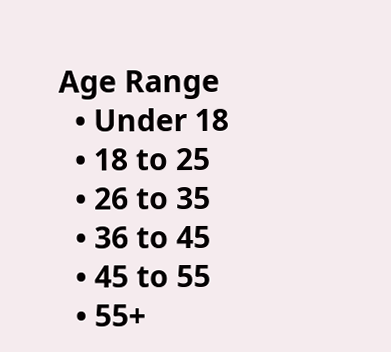Age Range
  • Under 18
  • 18 to 25
  • 26 to 35
  • 36 to 45
  • 45 to 55
  • 55+